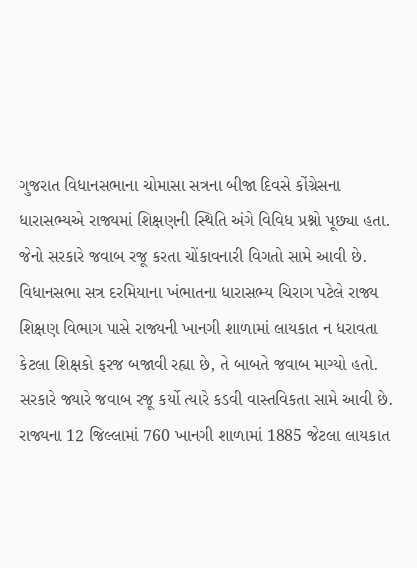ગુજરાત વિધાનસભાના ચોમાસા સત્રના બીજા દિવસે કોંગ્રેસના ધારાસભ્યએ રાજ્યમાં શિક્ષણની સ્થિતિ અંગે વિવિધ પ્રશ્નો પૂછ્યા હતા. જેનો સરકારે જવાબ રજૂ કરતા ચોંકાવનારી વિગતો સામે આવી છે. વિધાનસભા સત્ર દરમિયાના ખંભાતના ધારાસભ્ય ચિરાગ પટેલે રાજ્ય શિક્ષણ વિભાગ પાસે રાજ્યની ખાનગી શાળામાં લાયકાત ન ધરાવતા કેટલા શિક્ષકો ફરજ બજાવી રહ્યા છે, તે બાબતે જવાબ માગ્યો હતો. સરકારે જ્યારે જવાબ રજૂ કર્યો ત્યારે કડવી વાસ્તવિકતા સામે આવી છે. રાજ્યના 12 જિલ્લામાં 760 ખાનગી શાળામાં 1885 જેટલા લાયકાત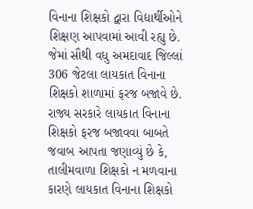વિનાના શિક્ષકો દ્વારા વિદ્યાર્થીઓને શિક્ષણ આપવામાં આવી રહ્યુ છે. જેમાં સૌથી વધુ અમદાવાદ જિલ્લાં 306 જેટલા લાયકાત વિનાના શિક્ષકો શાળામાં ફરજ બજાવે છે.
રાજ્ય સરકારે લાયકાત વિનાના શિક્ષકો ફરજ બજાવવા બાબતે જવાબ આપતા જણાવ્યું છે કે, તાલીમવાળા શિક્ષકો ન મળવાના કારણે લાયકાત વિનાના શિક્ષકો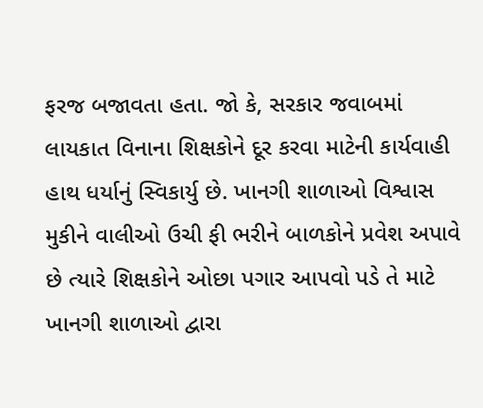ફરજ બજાવતા હતા. જો કે, સરકાર જવાબમાં લાયકાત વિનાના શિક્ષકોને દૂર કરવા માટેની કાર્યવાહી હાથ ધર્યાનું સ્વિકાર્યુ છે. ખાનગી શાળાઓ વિશ્વાસ મુકીને વાલીઓ ઉચી ફી ભરીને બાળકોને પ્રવેશ અપાવે છે ત્યારે શિક્ષકોને ઓછા પગાર આપવો પડે તે માટે ખાનગી શાળાઓ દ્વારા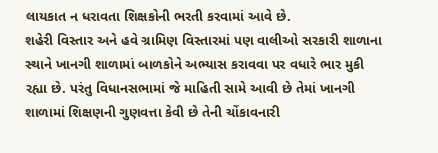લાયકાત ન ધરાવતા શિક્ષકોની ભરતી કરવામાં આવે છે.
શહેરી વિસ્તાર અને હવે ગ્રામિણ વિસ્તારમાં પણ વાલીઓ સરકારી શાળાના સ્થાને ખાનગી શાળામાં બાળકોને અભ્યાસ કરાવવા પર વધારે ભાર મુકી રહ્યા છે. પરંતુ વિધાનસભામાં જે માહિતી સામે આવી છે તેમાં ખાનગી શાળામાં શિક્ષણની ગુણવત્તા કેવી છે તેની ચોંકાવનારી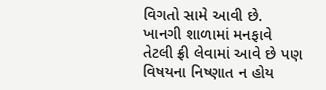વિગતો સામે આવી છે. ખાનગી શાળામાં મનફાવે તેટલી ફ્રી લેવામાં આવે છે પણ વિષયના નિષ્ણાત ન હોય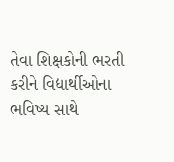તેવા શિક્ષકોની ભરતી કરીને વિદ્યાર્થીઓના ભવિષ્ય સાથે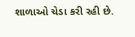શાળાઓ ચેડા કરી રહી છે.